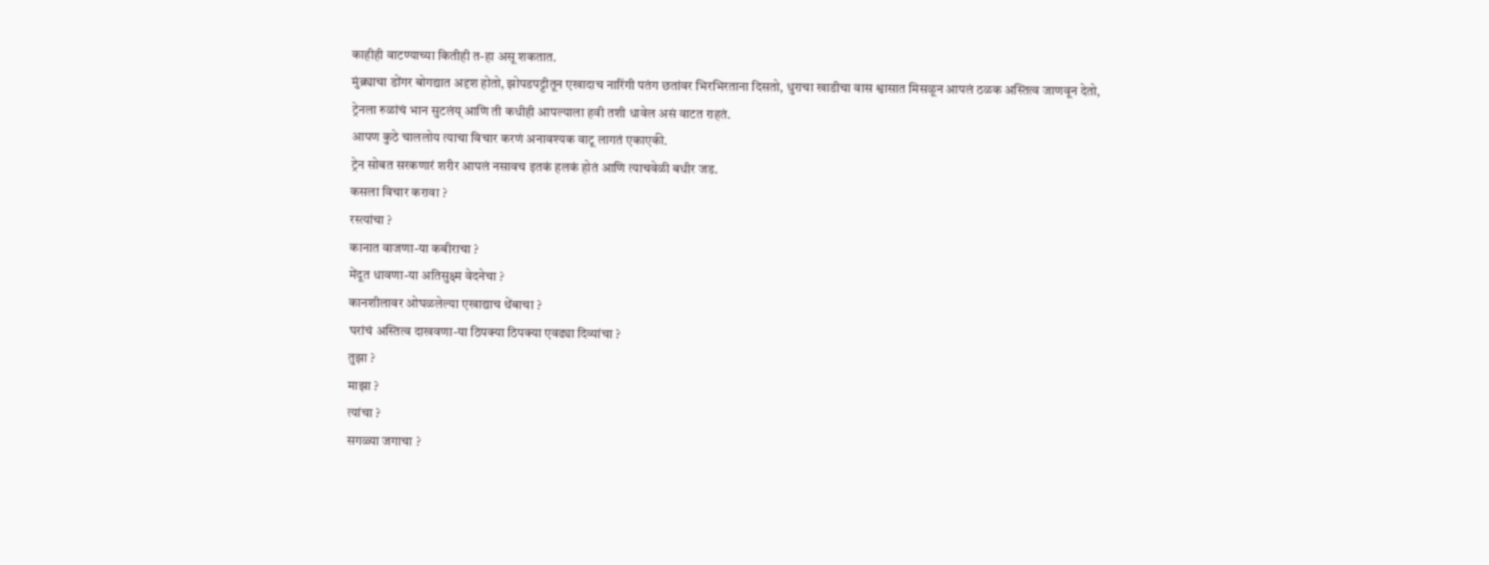काहीही वाटण्याच्या कितीही त-हा असू शकतात.
मुंब्र्याचा डोंगर बोगद्यात अदृश होतो, झोपडपट्टीतून एखादाच नारिंगी पतंग छतांवर भिरभिरताना दिसतो, धुराचा खाडीचा वास श्वासात मिसळून आपलं ठळक अस्तित्व जाणवून देतो,
ट्रेनला रुळांचं भान सुटलंय् आणि ती कधीही आपल्याला हवी तशी धावेल असं वाटत राहतं.
आपण कुठे चाललोय त्याचा विचार करणं अनावश्यक वाटू लागतं एकाएकी.
ट्रेन सोबत सरकणारं शरीर आपलं नसावच इतकं हलकं होतं आणि त्याचवेळी बधीर जड.
कसला विचार करावा ?
रस्त्यांचा ?
कानात वाजणा-या कबीराचा ?
मेंदूत धावणा-या अतिसुक्ष्म वेदनेचा ?
कानशीलावर ओघळलेल्या एखाद्याच थेंबाचा ?
घरांचं अस्तित्व दाखवणा-या ठिपक्या ठिपक्या एवढ्या दिव्यांचा ?
तुझा ?
माझा ?
त्यांचा ?
सगळ्या जगाचा ?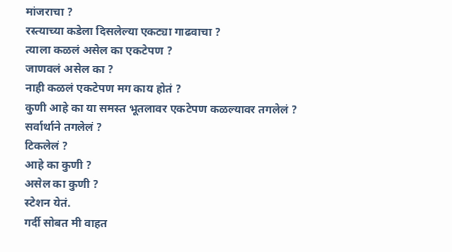मांजराचा ?
रस्त्याच्या कडेला दिसलेल्या एकट्या गाढवाचा ?
त्याला कळलं असेल का एकटेपण ?
जाणवलं असेल का ?
नाही कळलं एकटेपण मग काय होतं ?
कुणी आहे का या समस्त भूतलावर एकटेपण कळल्यावर तगलेलं ?
सर्वार्थाने तगलेलं ?
टिकलेलं ?
आहे का कुणी ?
असेल का कुणी ?
स्टेशन येतं.
गर्दी सोबत मी वाहत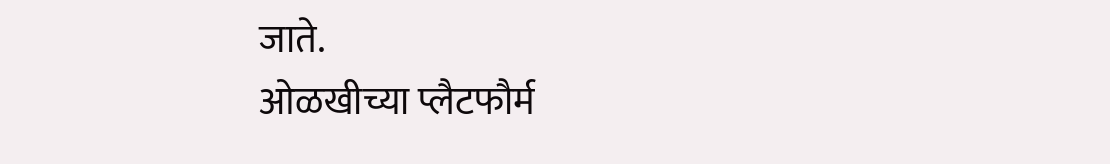जाते.
ओळखीच्या प्लैटफौर्म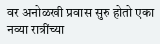वर अनोळखी प्रवास सुरु होतो एका नव्या रात्रींच्या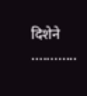दिशेने ............